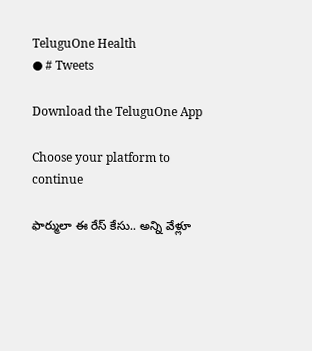TeluguOne Health
● # Tweets

Download the TeluguOne App

Choose your platform to continue

ఫార్ములా ఈ రేస్ కేసు.. అన్ని వేళ్లూ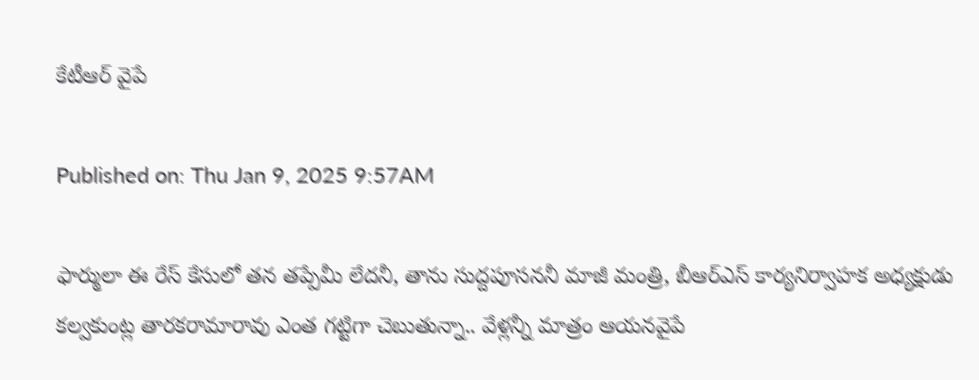కేటీఆర్ వైపే

Published on: Thu Jan 9, 2025 9:57AM

ఫార్ములా ఈ రేస్ కేసులో తన తప్పేమీ లేదనీ, తాను సుద్దపూసననీ మాజీ మంత్రి, బీఆర్ఎస్ కార్యనిర్వాహక అధ్యక్షుడు కల్వకుంట్ల తారకరామారావు ఎంత గట్టిగా చెబుతున్నా.. వేళ్లన్నీ మాత్రం ఆయనవైపే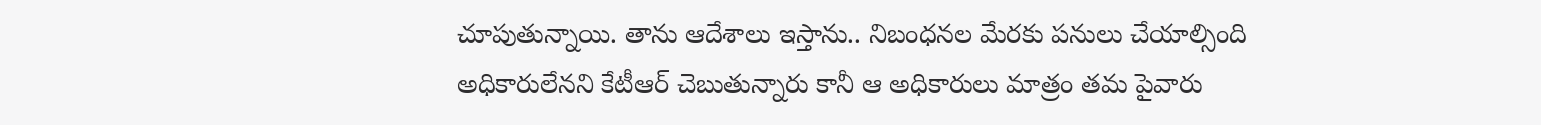చూపుతున్నాయి. తాను ఆదేశాలు ఇస్తాను.. నిబంధనల మేరకు పనులు చేయాల్సింది అధికారులేనని కేటీఆర్ చెబుతున్నారు కానీ ఆ అధికారులు మాత్రం తమ పైవారు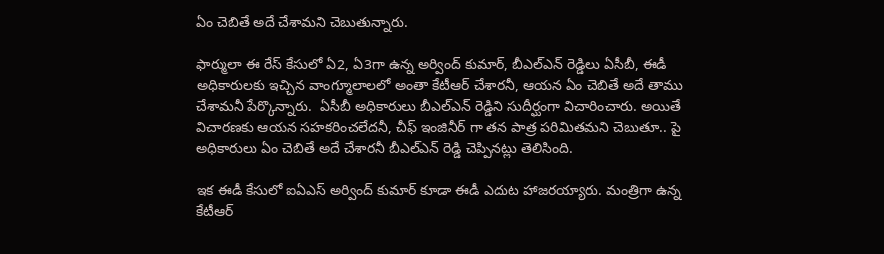ఏం చెబితే అదే చేశామని చెబుతున్నారు.

ఫార్ములా ఈ రేస్ కేసులో ఏ2, ఏ3గా ఉన్న అర్వింద్ కుమార్, బీఎల్ఎన్ రెడ్డిలు ఏసీబీ, ఈడీ అధికారులకు ఇచ్చిన వాంగ్మూలాలలో అంతా కేటీఆర్ చేశారనీ, ఆయన ఏం చెబితే అదే తాము చేశామనీ పేర్కొన్నారు.  ఏసీబీ అధికారులు బీఎల్ఎన్ రెడ్డిని సుదీర్ఘంగా విచారించారు. అయితే విచారణకు ఆయన సహకరించలేదనీ, చీఫ్ ఇంజినీర్ గా తన పాత్ర పరిమితమని చెబుతూ.. పై అధికారులు ఏం చెబితే అదే చేశారనీ బీఎల్ఎన్ రెడ్డి చెప్పినట్లు తెలిసింది.

ఇక ఈడీ కేసులో ఐఏఎస్ అర్వింద్ కుమార్ కూడా ఈడీ ఎదుట హాజరయ్యారు. మంత్రిగా ఉన్న కేటీఆర్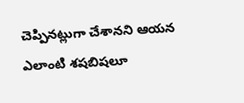చెప్పినట్లుగా చేశానని ఆయన ఎలాంటి శషబిషలూ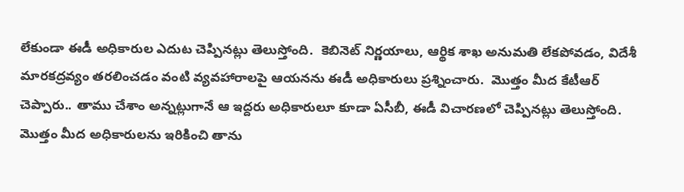లేకుండా ఈడీ అధికారుల ఎదుట చెప్పినట్లు తెలుస్తోంది.  కెబినెట్ నిర్ణయాలు, ఆర్థిక శాఖ అనుమతి లేకపోవడం, విదేశీ మారకద్రవ్యం తరలించడం వంటి వ్యవహారాలపై ఆయనను ఈడీ అధికారులు ప్రశ్నించారు.  మొత్తం మీద కేటీఆర్ చెప్పారు.. తాము చేశాం అన్నట్లుగానే ఆ ఇద్దరు అధికారులూ కూడా ఏసీబీ, ఈడీ విచారణలో చెప్పినట్లు తెలుస్తోంది. మొత్తం మీద అధికారులను ఇరికించి తాను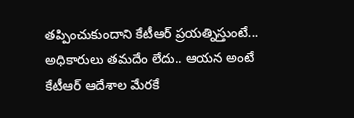తప్పించుకుందాని కేటీఆర్ ప్రయత్నిస్తుంటే... అధికారులు తమదేం లేదు.. ఆయన అంటే కేటీఆర్ ఆదేశాల మేరకే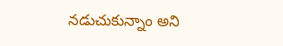నడుచుకున్నాం అని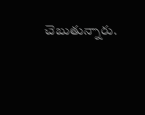చెబుతున్నారు.